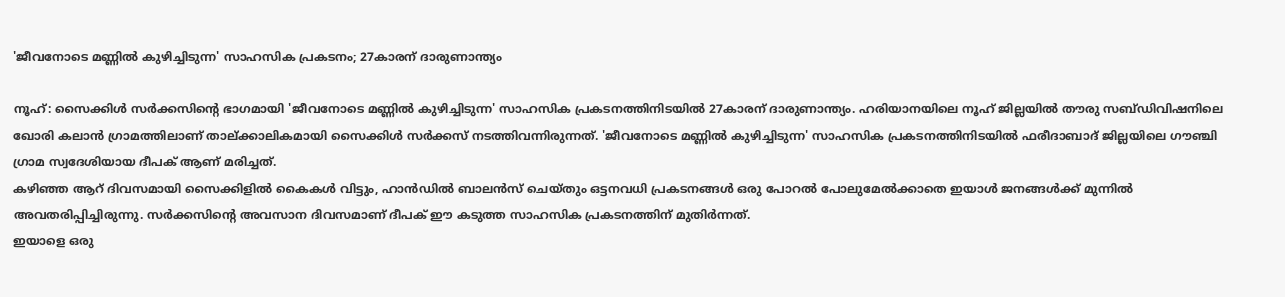'ജീവനോടെ മണ്ണിൽ കുഴിച്ചിടുന്ന' സാഹസിക പ്രകടനം; 27കാരന് ദാരുണാന്ത്യം

നൂഹ്: സൈക്കിൾ സർക്കസിന്റെ ഭാഗമായി 'ജീവനോടെ മണ്ണിൽ കുഴിച്ചിടുന്ന' സാഹസിക പ്രകടനത്തിനിടയിൽ 27കാരന് ദാരുണാന്ത്യം. ഹരിയാനയിലെ നൂഹ് ജില്ലയിൽ തൗരു സബ്ഡിവിഷനിലെ ഖോരി കലാൻ ഗ്രാമത്തിലാണ് താല്ക്കാലികമായി സൈക്കിൾ സർക്കസ് നടത്തിവന്നിരുന്നത്. 'ജീവനോടെ മണ്ണിൽ കുഴിച്ചിടുന്ന' സാഹസിക പ്രകടനത്തിനിടയിൽ ഫരീദാബാദ് ജില്ലയിലെ ഗൗഞ്ചി ഗ്രാമ സ്വദേശിയായ ദീപക് ആണ് മരിച്ചത്.
കഴിഞ്ഞ ആറ് ദിവസമായി സൈക്കിളിൽ കൈകൾ വിട്ടും, ഹാൻഡിൽ ബാലൻസ് ചെയ്തും ഒട്ടനവധി പ്രകടനങ്ങൾ ഒരു പോറൽ പോലുമേൽക്കാതെ ഇയാൾ ജനങ്ങൾക്ക് മുന്നിൽ അവതരിപ്പിച്ചിരുന്നു. സർക്കസിന്റെ അവസാന ദിവസമാണ് ദീപക് ഈ കടുത്ത സാഹസിക പ്രകടനത്തിന് മുതിർന്നത്.
ഇയാളെ ഒരു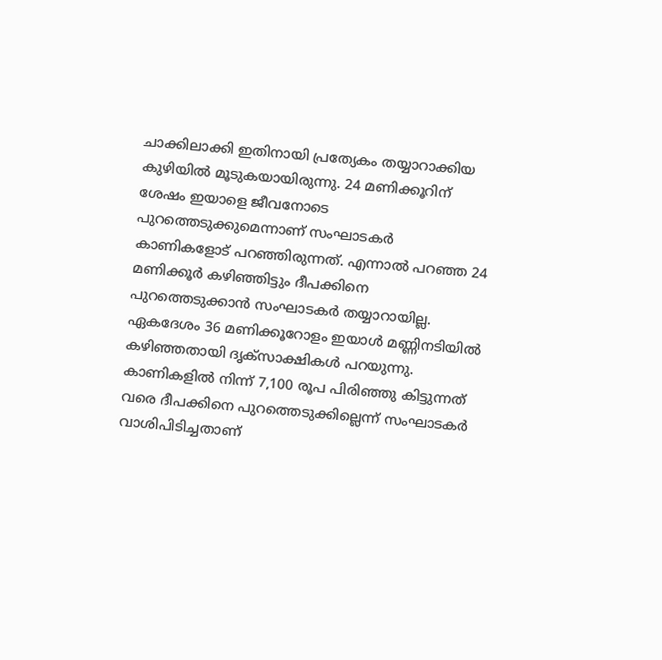ചാക്കിലാക്കി ഇതിനായി പ്രത്യേകം തയ്യാറാക്കിയ കുഴിയിൽ മൂടുകയായിരുന്നു. 24 മണിക്കൂറിന് ശേഷം ഇയാളെ ജീവനോടെ പുറത്തെടുക്കുമെന്നാണ് സംഘാടകർ കാണികളോട് പറഞ്ഞിരുന്നത്. എന്നാൽ പറഞ്ഞ 24 മണിക്കൂർ കഴിഞ്ഞിട്ടും ദീപക്കിനെ പുറത്തെടുക്കാൻ സംഘാടകർ തയ്യാറായില്ല. ഏകദേശം 36 മണിക്കൂറോളം ഇയാൾ മണ്ണിനടിയിൽ കഴിഞ്ഞതായി ദൃക്സാക്ഷികൾ പറയുന്നു.
കാണികളിൽ നിന്ന് 7,100 രൂപ പിരിഞ്ഞു കിട്ടുന്നത് വരെ ദീപക്കിനെ പുറത്തെടുക്കില്ലെന്ന് സംഘാടകർ വാശിപിടിച്ചതാണ്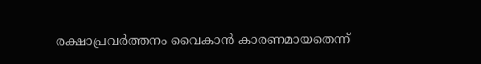രക്ഷാപ്രവർത്തനം വൈകാൻ കാരണമായതെന്ന്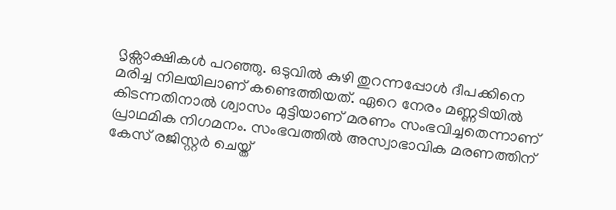ദൃക്സാക്ഷികൾ പറഞ്ഞു. ഒടുവിൽ കുഴി തുറന്നപ്പോൾ ദീപക്കിനെ മരിച്ച നിലയിലാണ് കണ്ടെത്തിയത്. ഏറെ നേരം മണ്ണടിയിൽ കിടന്നതിനാൽ ശ്വാസം മുട്ടിയാണ് മരണം സംഭവിച്ചതെന്നാണ് പ്രാഥമിക നിഗമനം. സംഭവത്തിൽ അസ്വാഭാവിക മരണത്തിന് കേസ് രജിസ്റ്റർ ചെയ്ത്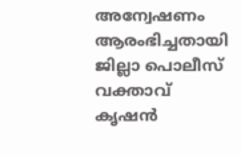അന്വേഷണം ആരംഭിച്ചതായി ജില്ലാ പൊലീസ് വക്താവ് കൃഷൻ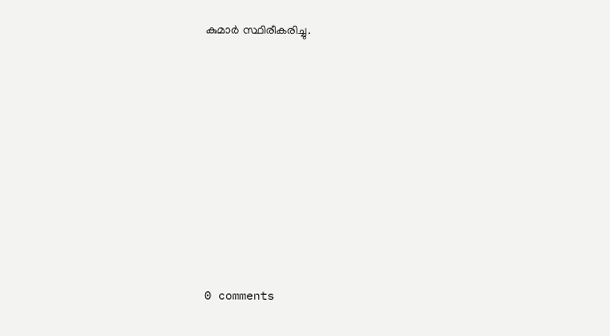കുമാർ സ്ഥിരീകരിച്ചു.










0 comments